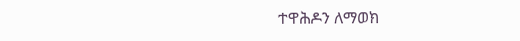ተዋሕዶን ለማወክ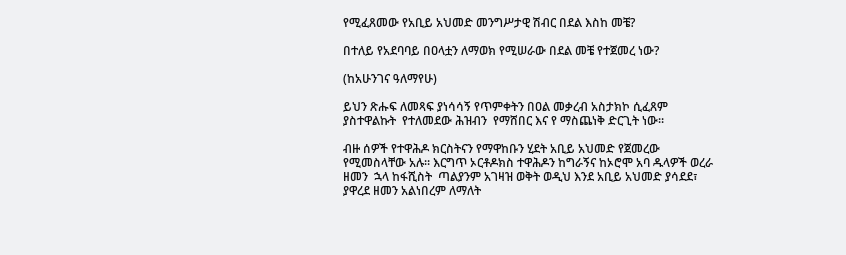የሚፈጸመው የአቢይ አህመድ መንግሥታዊ ሽብር በደል እስከ መቼ?

በተለይ የአደባባይ በዐላቷን ለማወክ የሚሠራው በደል መቼ የተጀመረ ነው?

(ከአሁንገና ዓለማየሁ)

ይህን ጽሑፍ ለመጻፍ ያነሳሳኝ የጥምቀትን በዐል መቃረብ አስታክኮ ሲፈጸም ያስተዋልኩት  የተለመደው ሕዝብን  የማሸበር እና የ ማስጨነቅ ድርጊት ነው።

ብዙ ሰዎች የተዋሕዶ ክርስትናን የማዋከቡን ሂደት አቢይ አህመድ የጀመረው የሚመስላቸው አሉ። እርግጥ ኦርቶዶክስ ተዋሕዶን ከግራኝና ከኦሮሞ አባ ዱላዎች ወረራ ዘመን  ኋላ ከፋሺስት  ጣልያንም አገዛዝ ወቅት ወዲህ እንደ አቢይ አህመድ ያሳደደ፣ ያዋረደ ዘመን አልነበረም ለማለት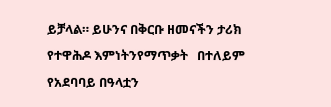ይቻላል። ይሁንና በቅርቡ ዘመናችን ታሪክ የተዋሕዶ እምነትንየማጥቃት   በተለይም የአደባባይ በዓላቷን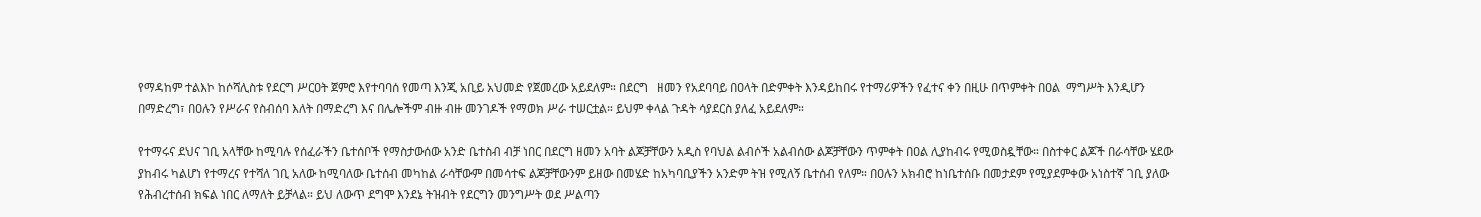የማዳከም ተልእኮ ከሶሻሊስቱ የደርግ ሥርዐት ጀምሮ እየተባባሰ የመጣ እንጂ አቢይ አህመድ የጀመረው አይደለም። በደርግ   ዘመን የአደባባይ በዐላት በድምቀት እንዳይከበሩ የተማሪዎችን የፈተና ቀን በዚሁ በጥምቀት በዐል  ማግሥት እንዲሆን በማድረግ፣ በዐሉን የሥራና የስብሰባ እለት በማድረግ እና በሌሎችም ብዙ ብዙ መንገዶች የማወክ ሥራ ተሠርቷል። ይህም ቀላል ጉዳት ሳያደርስ ያለፈ አይደለም።

የተማሩና ደህና ገቢ አላቸው ከሚባሉ የሰፈራችን ቤተሰቦች የማስታውሰው አንድ ቤተስብ ብቻ ነበር በደርግ ዘመን አባት ልጆቻቸውን አዲስ የባህል ልብሶች አልብሰው ልጆቻቸውን ጥምቀት በዐል ሊያከብሩ የሚወስዷቸው። በስተቀር ልጆች በራሳቸው ሄደው ያከብሩ ካልሆነ የተማረና የተሻለ ገቢ አለው ከሚባለው ቤተሰብ መካከል ራሳቸውም በመሳተፍ ልጆቻቸውንም ይዘው በመሄድ ከአካባቢያችን አንድም ትዝ የሚለኝ ቤተሰብ የለም። በዐሉን አክብሮ ከነቤተሰቡ በመታደም የሚያደምቀው አነስተኛ ገቢ ያለው የሕብረተሰብ ክፍል ነበር ለማለት ይቻላል። ይህ ለውጥ ደግሞ እንደኔ ትዝብት የደርግን መንግሥት ወደ ሥልጣን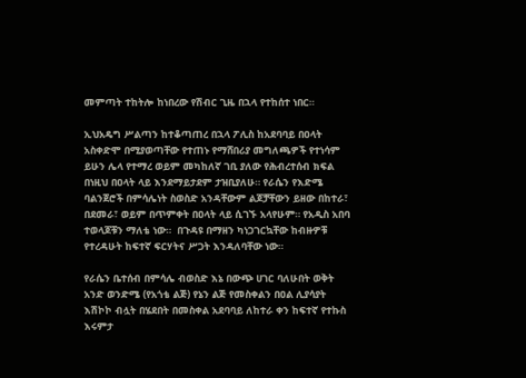መምጣት ተከትሎ ከነበረው የሽብር ጊዜ በኋላ የተከሰተ ነበር።

ኢህአዴግ ሥልጣን ከተቆጣጠረ በኋላ ፖሊስ ከአደባባይ በዐላት አስቀድሞ በሚያወጣቸው የተጠኑ የማሸበሪያ መግለጫዎች የተነሳም ይሁን ሌላ የተማረ ወይም መካከለኛ ገቢ ያለው የሕብረተሰብ ክፍል በነዚህ በዐላት ላይ እንደማይታደም ታዝቢያለሁ። የራሴን የእድሜ ባልንጀሮች በምሳሌነት ስወስድ አንዳቸውም ልጆቻቸውን ይዘው በከተራ፣ በደመራ፣ ወይም በጥምቀት በዐላት ላይ ሲገኙ አላየሁም። የአዲስ አበባ ተወላጆቹን ማለቴ ነው።  በጉዳዩ በማዘን ካነጋገርኳቸው ከብዙዎቹ የተረዳሁት ከፍተኛ ፍርሃትና ሥጋት እንዳለባቸው ነው።

የራሴን ቤተሰብ በምሳሌ ብወስድ እኔ በውጭ ሀገር ባለሁበት ወቅት አንድ ወንድሜ (የአጎቴ ልጅ) የኔን ልጅ የመስቀልን በዐል ሊያሳያት እሽኮኮ ብሏት በሄደበት በመስቀል አደባባይ ለከተራ ቀን ከፍተኛ የተኩስ እሩምታ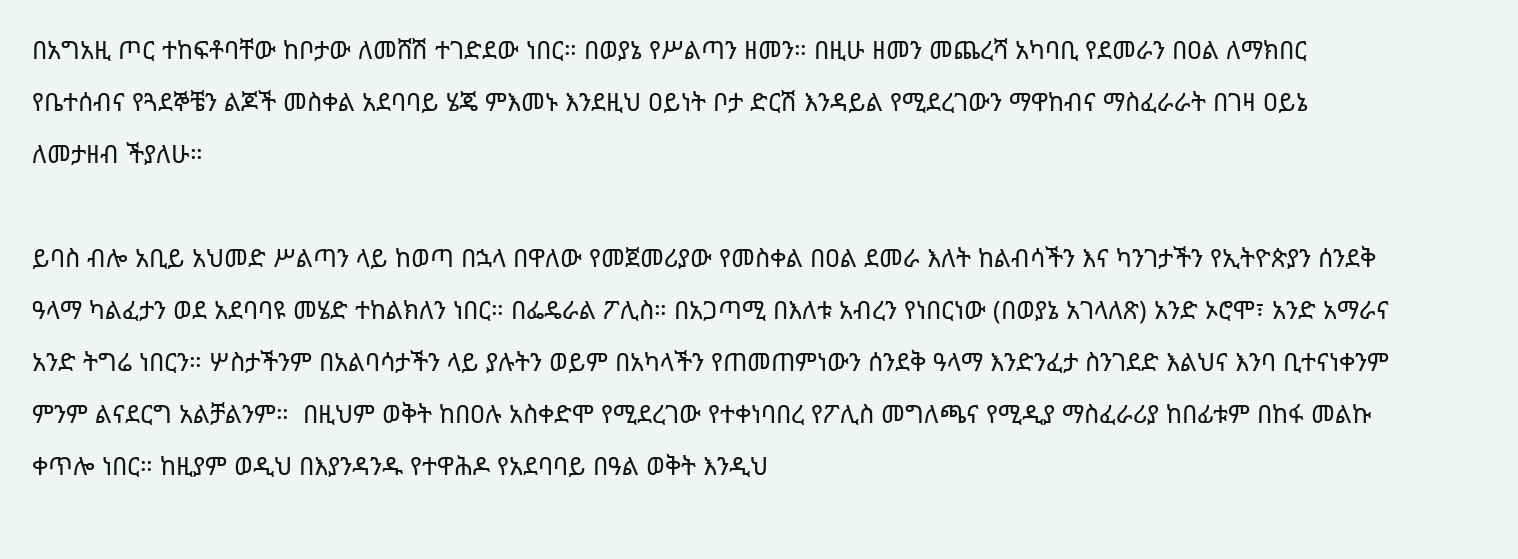በአግአዚ ጦር ተከፍቶባቸው ከቦታው ለመሸሽ ተገድደው ነበር። በወያኔ የሥልጣን ዘመን። በዚሁ ዘመን መጨረሻ አካባቢ የደመራን በዐል ለማክበር የቤተሰብና የጓደኞቼን ልጆች መስቀል አደባባይ ሄጄ ምእመኑ እንደዚህ ዐይነት ቦታ ድርሽ እንዳይል የሚደረገውን ማዋከብና ማስፈራራት በገዛ ዐይኔ ለመታዘብ ችያለሁ።

ይባስ ብሎ አቢይ አህመድ ሥልጣን ላይ ከወጣ በኋላ በዋለው የመጀመሪያው የመስቀል በዐል ደመራ እለት ከልብሳችን እና ካንገታችን የኢትዮጵያን ሰንደቅ ዓላማ ካልፈታን ወደ አደባባዩ መሄድ ተከልክለን ነበር። በፌዴራል ፖሊስ። በአጋጣሚ በእለቱ አብረን የነበርነው (በወያኔ አገላለጽ) አንድ ኦሮሞ፣ አንድ አማራና አንድ ትግሬ ነበርን። ሦስታችንም በአልባሳታችን ላይ ያሉትን ወይም በአካላችን የጠመጠምነውን ሰንደቅ ዓላማ እንድንፈታ ስንገደድ እልህና እንባ ቢተናነቀንም ምንም ልናደርግ አልቻልንም።  በዚህም ወቅት ከበዐሉ አስቀድሞ የሚደረገው የተቀነባበረ የፖሊስ መግለጫና የሚዲያ ማስፈራሪያ ከበፊቱም በከፋ መልኩ ቀጥሎ ነበር። ከዚያም ወዲህ በእያንዳንዱ የተዋሕዶ የአደባባይ በዓል ወቅት እንዲህ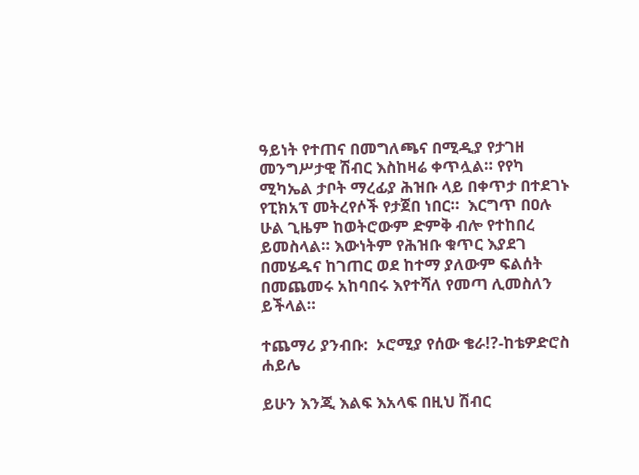ዓይነት የተጠና በመግለጫና በሚዲያ የታገዘ መንግሥታዊ ሽብር እስከዛሬ ቀጥሏል። የየካ ሚካኤል ታቦት ማረፊያ ሕዝቡ ላይ በቀጥታ በተደገኑ የፒክአፕ መትረየሶች የታጀበ ነበር።  እርግጥ በዐሉ ሁል ጊዜም ከወትሮውም ድምቅ ብሎ የተከበረ ይመስላል። እውነትም የሕዝቡ ቁጥር እያደገ በመሄዱና ከገጠር ወደ ከተማ ያለውም ፍልሰት በመጨመሩ አከባበሩ እየተሻለ የመጣ ሊመስለን ይችላል።

ተጨማሪ ያንብቡ:  ኦሮሚያ የሰው ቄራ!?-ከቴዎድሮስ ሐይሌ

ይሁን እንጂ እልፍ እአላፍ በዚህ ሽብር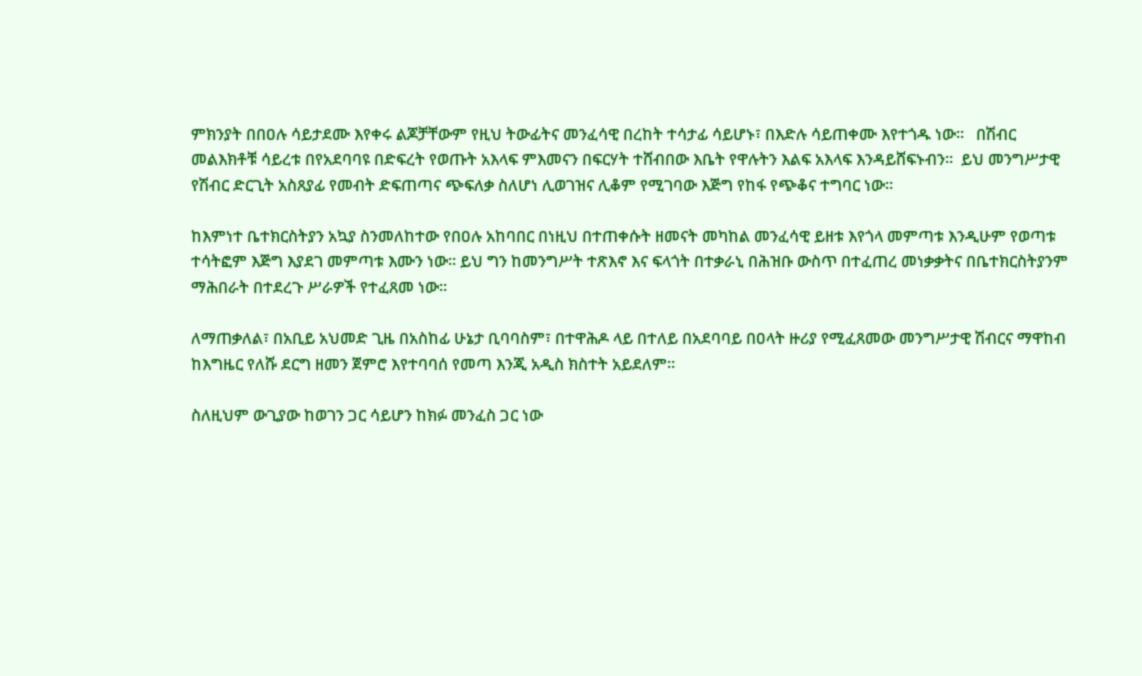ምክንያት በበዐሉ ሳይታደሙ እየቀሩ ልጆቻቸውም የዚህ ትውፊትና መንፈሳዊ በረከት ተሳታፊ ሳይሆኑ፣ በእድሉ ሳይጠቀሙ እየተጎዱ ነው።   በሽብር  መልእክቶቹ ሳይረቱ በየአደባባዩ በድፍረት የወጡት አእላፍ ምእመናን በፍርሃት ተሸብበው እቤት የዋሉትን እልፍ አእላፍ እንዳይሸፍኑብን።  ይህ መንግሥታዊ የሽብር ድርጊት አስጸያፊ የመብት ድፍጠጣና ጭፍለቃ ስለሆነ ሊወገዝና ሊቆም የሚገባው እጅግ የከፋ የጭቆና ተግባር ነው።

ከእምነተ ቤተክርስትያን አኳያ ስንመለከተው የበዐሉ አከባበር በነዚህ በተጠቀሱት ዘመናት መካከል መንፈሳዊ ይዘቱ እየጎላ መምጣቱ እንዲሁም የወጣቱ ተሳትፎም እጅግ እያደገ መምጣቱ እሙን ነው። ይህ ግን ከመንግሥት ተጽእኖ እና ፍላጎት በተቃራኒ በሕዝቡ ውስጥ በተፈጠረ መነቃቃትና በቤተክርስትያንም ማሕበራት በተደረጉ ሥራዎች የተፈጸመ ነው።

ለማጠቃለል፣ በአቢይ አህመድ ጊዜ በአስከፊ ሁኔታ ቢባባስም፣ በተዋሕዶ ላይ በተለይ በአደባባይ በዐላት ዙሪያ የሚፈጸመው መንግሥታዊ ሽብርና ማዋከብ ከእግዜር የለሹ ደርግ ዘመን ጀምሮ እየተባባሰ የመጣ እንጂ አዲስ ክስተት አይደለም።

ስለዚህም ውጊያው ከወገን ጋር ሳይሆን ከክፉ መንፈስ ጋር ነው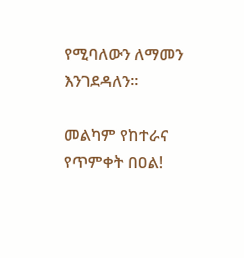የሚባለውን ለማመን እንገደዳለን።

መልካም የከተራና የጥምቀት በዐል!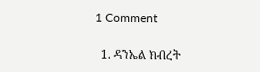1 Comment

  1. ዳንኤል ክብረት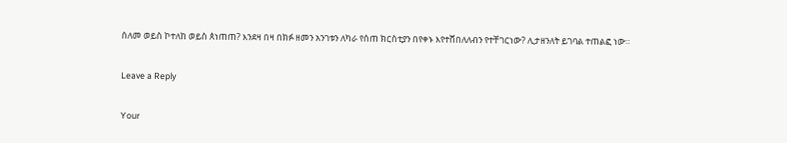ሰለመ ወይስ ኮተለከ ወይስ ጰነጠጠ? እንደዛ በዛ በክፉ ዘመን አንገቱን ለካራ የሰጠ ክርስቲያን በየቀኑ እየተሸበለለብን የተቸገርነው? ሊታዘንለት ይገባል ተጠልፎ ነው።

Leave a Reply

Your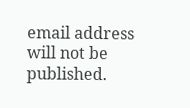email address will not be published.